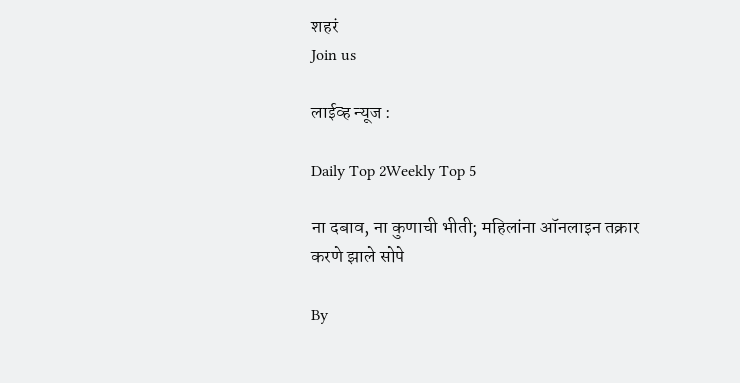शहरं
Join us

लाईव्ह न्यूज :

Daily Top 2Weekly Top 5

ना दबाव, ना कुणाची भीती; महिलांना ऑनलाइन तक्रार करणे झाले सोपे

By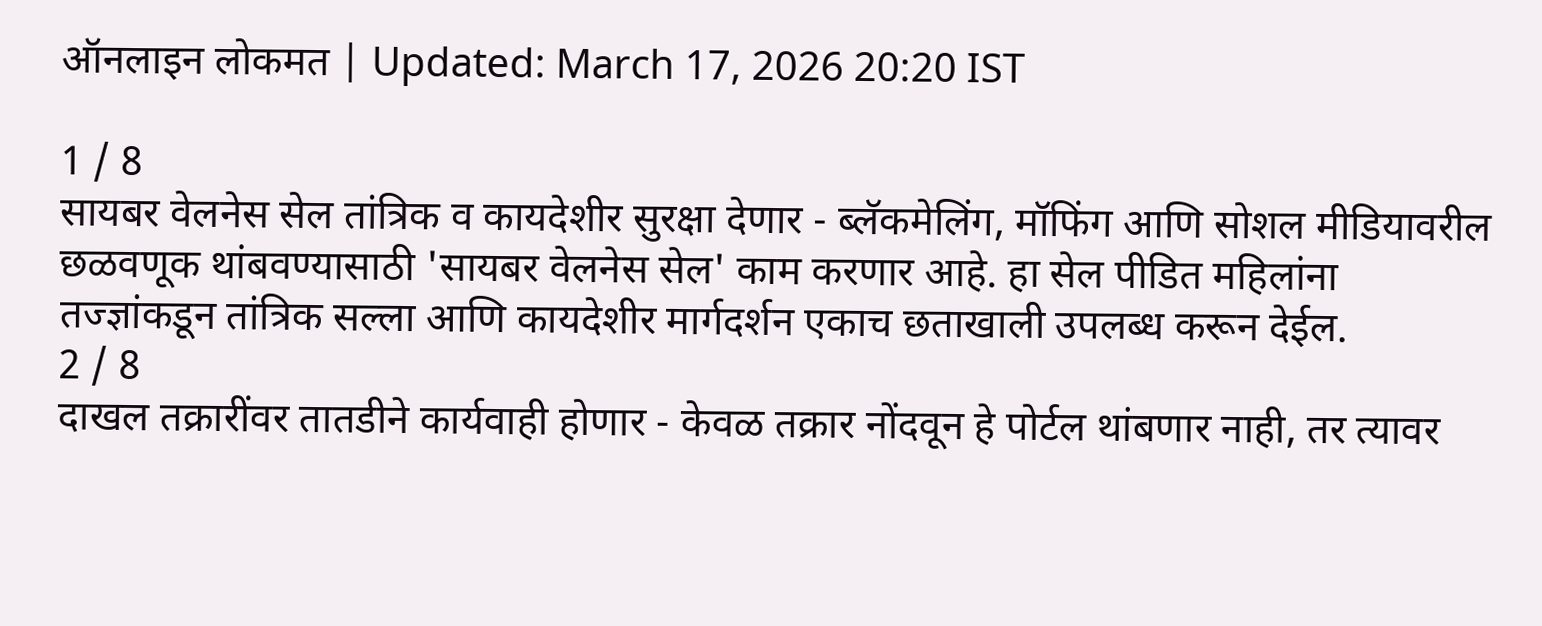ऑनलाइन लोकमत | Updated: March 17, 2026 20:20 IST

1 / 8
सायबर वेलनेस सेल तांत्रिक व कायदेशीर सुरक्षा देणार - ब्लॅकमेलिंग, मॉफिंग आणि सोशल मीडियावरील छळवणूक थांबवण्यासाठी 'सायबर वेलनेस सेल' काम करणार आहे. हा सेल पीडित महिलांना तज्ज्ञांकडून तांत्रिक सल्ला आणि कायदेशीर मार्गदर्शन एकाच छताखाली उपलब्ध करून देईल.
2 / 8
दाखल तक्रारींवर तातडीने कार्यवाही होणार - केवळ तक्रार नोंदवून हे पोर्टल थांबणार नाही, तर त्यावर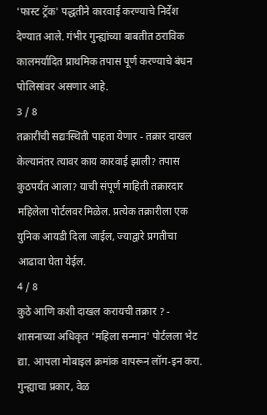'फास्ट ट्रॅक' पद्धतीने कारवाई करण्याचे निर्देश देण्यात आले. गंभीर गुन्ह्यांच्या बाबतीत ठराविक कालमर्यादित प्राथमिक तपास पूर्ण करण्याचे बंधन पोलिसांवर असणार आहे.
3 / 8
तक्रारींची सद्यःस्थिती पाहता येणार - तक्रार दाखल केल्यानंतर त्यावर काय कारवाई झाली? तपास कुठपर्यंत आला? याची संपूर्ण माहिती तक्रारदार महिलेला पोर्टलवर मिळेल. प्रत्येक तक्रारीला एक युनिक आयडी दिला जाईल, ज्याद्वारे प्रगतीचा आढावा घेता येईल.
4 / 8
कुठे आणि कशी दाखल करायची तक्रार ? - शासनाच्या अधिकृत 'महिला सन्मान' पोर्टलला भेट द्या. आपला मोबाइल क्रमांक वापरून लॉग-इन करा. गुन्ह्याचा प्रकार, वेळ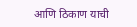आणि ठिकाण याची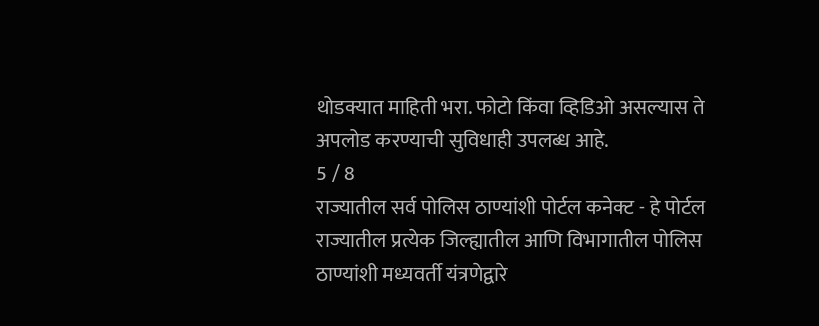थोडक्यात माहिती भरा. फोटो किंवा व्हिडिओ असल्यास ते अपलोड करण्याची सुविधाही उपलब्ध आहे.
5 / 8
राज्यातील सर्व पोलिस ठाण्यांशी पोर्टल कनेक्ट - हे पोर्टल राज्यातील प्रत्येक जिल्ह्यातील आणि विभागातील पोलिस ठाण्यांशी मध्यवर्ती यंत्रणेद्वारे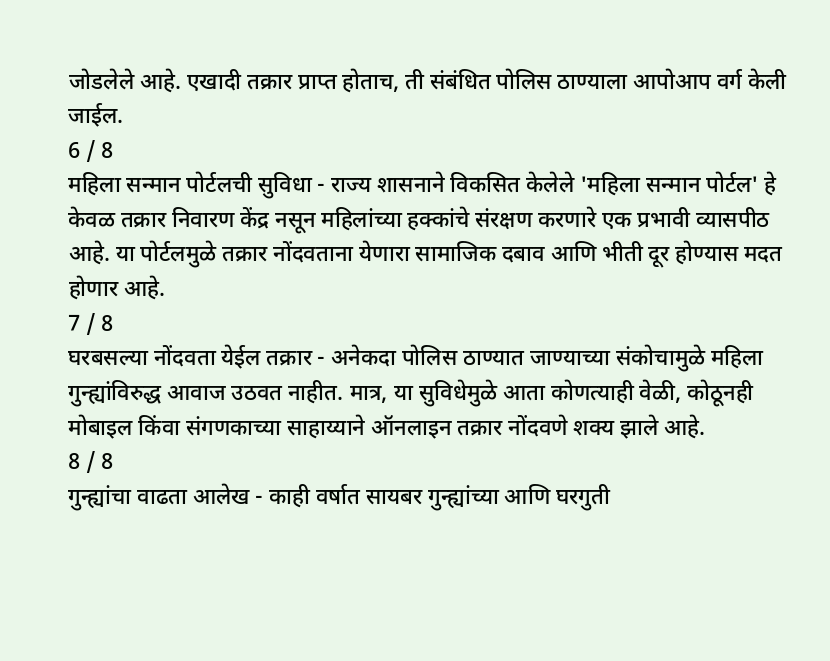जोडलेले आहे. एखादी तक्रार प्राप्त होताच, ती संबंधित पोलिस ठाण्याला आपोआप वर्ग केली जाईल.
6 / 8
महिला सन्मान पोर्टलची सुविधा - राज्य शासनाने विकसित केलेले 'महिला सन्मान पोर्टल' हे केवळ तक्रार निवारण केंद्र नसून महिलांच्या हक्कांचे संरक्षण करणारे एक प्रभावी व्यासपीठ आहे. या पोर्टलमुळे तक्रार नोंदवताना येणारा सामाजिक दबाव आणि भीती दूर होण्यास मदत होणार आहे.
7 / 8
घरबसल्या नोंदवता येईल तक्रार - अनेकदा पोलिस ठाण्यात जाण्याच्या संकोचामुळे महिला गुन्ह्यांविरुद्ध आवाज उठवत नाहीत. मात्र, या सुविधेमुळे आता कोणत्याही वेळी, कोठूनही मोबाइल किंवा संगणकाच्या साहाय्याने ऑनलाइन तक्रार नोंदवणे शक्य झाले आहे.
8 / 8
गुन्ह्यांचा वाढता आलेख - काही वर्षात सायबर गुन्ह्यांच्या आणि घरगुती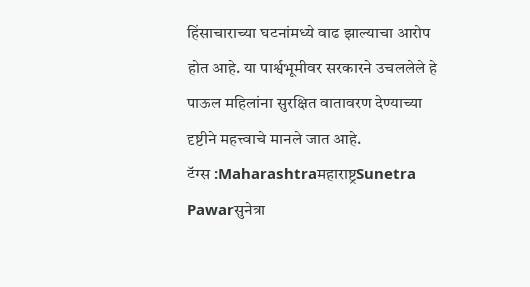हिंसाचाराच्या घटनांमध्ये वाढ झाल्याचा आरोप होत आहे. या पार्श्वभूमीवर सरकारने उचललेले हे पाऊल महिलांना सुरक्षित वातावरण देण्याच्या दृष्टीने महत्त्वाचे मानले जात आहे.
टॅग्स :Maharashtraमहाराष्ट्रSunetra Pawarसुनेत्रा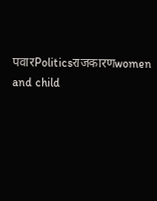पवारPoliticsराजकारणwomen and child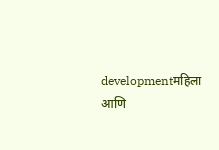developmentमहिला आणि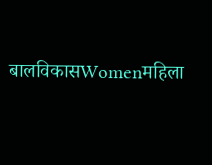बालविकासWomenमहिला